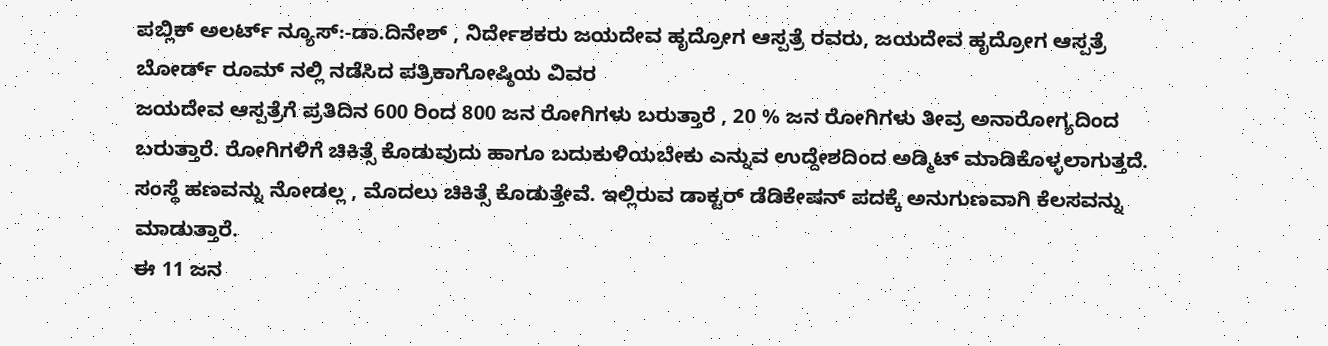ಪಬ್ಲಿಕ್ ಅಲರ್ಟ್ ನ್ಯೂಸ್:-ಡಾ.ದಿನೇಶ್ , ನಿರ್ದೇಶಕರು ಜಯದೇವ ಹೃದ್ರೋಗ ಆಸ್ಪತ್ರೆ ರವರು, ಜಯದೇವ ಹೃದ್ರೋಗ ಆಸ್ಪತ್ರೆ ಬೋರ್ಡ್ ರೂಮ್ ನಲ್ಲಿ ನಡೆಸಿದ ಪತ್ರಿಕಾಗೋಷ್ಠಿಯ ವಿವರ
ಜಯದೇವ ಆಸ್ಪತ್ರೆಗೆ ಪ್ರತಿದಿನ 600 ರಿಂದ 800 ಜನ ರೋಗಿಗಳು ಬರುತ್ತಾರೆ , 20 % ಜನ ರೋಗಿಗಳು ತೀವ್ರ ಅನಾರೋಗ್ಯದಿಂದ ಬರುತ್ತಾರೆ. ರೋಗಿಗಳಿಗೆ ಚಿಕಿತ್ಸೆ ಕೊಡುವುದು ಹಾಗೂ ಬದುಕುಳಿಯಬೇಕು ಎನ್ನುವ ಉದ್ದೇಶದಿಂದ ಅಡ್ಮಿಟ್ ಮಾಡಿಕೊಳ್ಳಲಾಗುತ್ತದೆ. ಸಂಸ್ಥೆ ಹಣವನ್ನು ನೋಡಲ್ಲ , ಮೊದಲು ಚಿಕಿತ್ಸೆ ಕೊಡುತ್ತೇವೆ. ಇಲ್ಲಿರುವ ಡಾಕ್ಟರ್ ಡೆಡಿಕೇಷನ್ ಪದಕ್ಕೆ ಅನುಗುಣವಾಗಿ ಕೆಲಸವನ್ನು ಮಾಡುತ್ತಾರೆ.
ಈ 11 ಜನ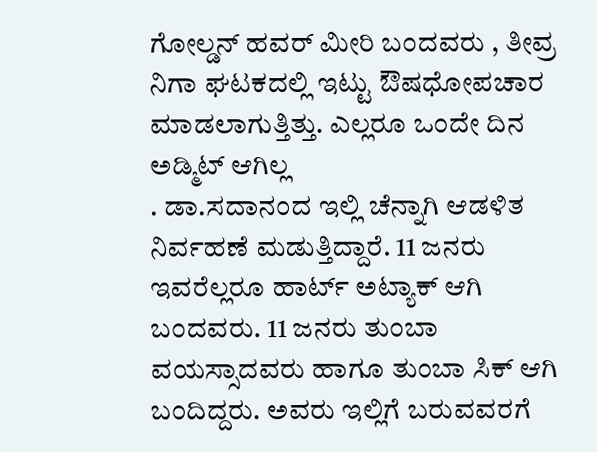ಗೋಲ್ಡನ್ ಹವರ್ ಮೀರಿ ಬಂದವರು , ತೀವ್ರ ನಿಗಾ ಘಟಕದಲ್ಲಿ ಇಟ್ಟು ಔಷಧೋಪಚಾರ ಮಾಡಲಾಗುತ್ತಿತ್ತು. ಎಲ್ಲರೂ ಒಂದೇ ದಿನ ಅಡ್ಮಿಟ್ ಆಗಿಲ್ಲ
. ಡಾ.ಸದಾನಂದ ಇಲ್ಲಿ ಚೆನ್ನಾಗಿ ಆಡಳಿತ ನಿರ್ವಹಣೆ ಮಡುತ್ತಿದ್ದಾರೆ. 11 ಜನರು ಇವರೆಲ್ಲರೂ ಹಾರ್ಟ್ ಅಟ್ಯಾಕ್ ಆಗಿ ಬಂದವರು. 11 ಜನರು ತುಂಬಾ ವಯಸ್ಸಾದವರು ಹಾಗೂ ತುಂಬಾ ಸಿಕ್ ಆಗಿ ಬಂದಿದ್ದರು. ಅವರು ಇಲ್ಲಿಗೆ ಬರುವವರಗೆ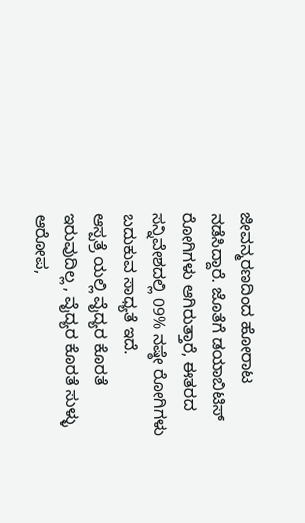ಜೀವನ್ಮರಣದಿಂದ ಹೋರಾಟ ನಡೆಸಿದ್ದಾರೆ. ಜೊತೆಗೆ ಡಯಾಬಿಟಿಸ್ ರೋಗಿಗಳು ಆಗಿರುತ್ತಾರೆ, ಈತರದ ಸನ್ನಿವೇಶದಲ್ಲಿ 09% ನಷ್ಠೇ ರೋಗಿಗಳು ಬದುಕುವ ಸಾಧ್ಯತೆ ಇದೆ.
ಆಸ್ಪತ್ರೆ ಯಲ್ಲಿ ವೈದ್ಯರ ಕೊರತೆ ಇರುವುದಿಲ್ಲ , ವೈದ್ಯರ ಕೊರತೆ ಸುಳ್ಳು ಆರೋಪ,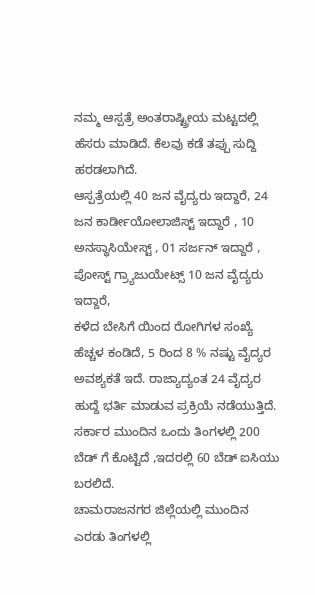ನಮ್ಮ ಆಸ್ಪತ್ರೆ ಅಂತರಾಷ್ಟ್ರೀಯ ಮಟ್ಟದಲ್ಲಿ ಹೆಸರು ಮಾಡಿದೆ. ಕೆಲವು ಕಡೆ ತಪ್ಪು ಸುದ್ದಿ ಹರಡಲಾಗಿದೆ.
ಆಸ್ಪತ್ರೆಯಲ್ಲಿ 40 ಜನ ವೈದ್ಯರು ಇದ್ದಾರೆ, 24 ಜನ ಕಾರ್ಡೀಯೋಲಾಜಿಸ್ಟ್ ಇದ್ದಾರೆ , 10 ಅನಸ್ಥಾಸಿಯೇಸ್ಟ್ , 01 ಸರ್ಜನ್ ಇದ್ದಾರೆ , ಪೋಸ್ಟ್ ಗ್ರ್ಯಾಜುಯೇಟ್ಸ್ 10 ಜನ ವೈದ್ಯರು ಇದ್ದಾರೆ,
ಕಳೆದ ಬೇಸಿಗೆ ಯಿಂದ ರೋಗಿಗಳ ಸಂಖ್ಯೆ ಹೆಚ್ಚಳ ಕಂಡಿದೆ, 5 ರಿಂದ 8 % ನಷ್ಟು ವೈದ್ಯರ ಅವಶ್ಯಕತೆ ಇದೆ. ರಾಜ್ಯಾದ್ಯಂತ 24 ವೈದ್ಯರ ಹುದ್ದೆ ಭರ್ತಿ ಮಾಡುವ ಪ್ರಕ್ರಿಯೆ ನಡೆಯುತ್ತಿದೆ. ಸರ್ಕಾರ ಮುಂದಿನ ಒಂದು ತಿಂಗಳಲ್ಲಿ 200 ಬೆಡ್ ಗೆ ಕೊಟ್ಟಿದೆ ,ಇದರಲ್ಲಿ 60 ಬೆಡ್ ಐಸಿಯು ಬರಲಿದೆ.
ಚಾಮರಾಜನಗರ ಜಿಲ್ಲೆಯಲ್ಲಿ ಮುಂದಿನ ಎರಡು ತಿಂಗಳಲ್ಲಿ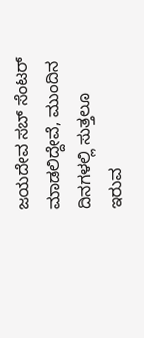ಜಯದೇವ ಸಬ್ ಸೆಂಟರ್ ಮಾಡಲಿದ್ದೇವೆ, ಮುಂದಿನ ದಿನಗಳಲ್ಲಿ ಸುತ್ತಲೂ ಇರುವ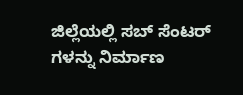ಜಿಲ್ಲೆಯಲ್ಲಿ ಸಬ್ ಸೆಂಟರ್ ಗಳನ್ನು ನಿರ್ಮಾಣ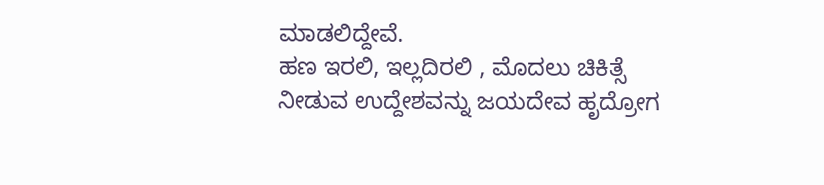ಮಾಡಲಿದ್ದೇವೆ.
ಹಣ ಇರಲಿ, ಇಲ್ಲದಿರಲಿ , ಮೊದಲು ಚಿಕಿತ್ಸೆ ನೀಡುವ ಉದ್ದೇಶವನ್ನು ಜಯದೇವ ಹೃದ್ರೋಗ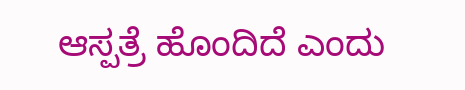ಆಸ್ಪತ್ರೆ ಹೊಂದಿದೆ ಎಂದು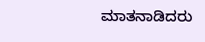ಮಾತನಾಡಿದರು